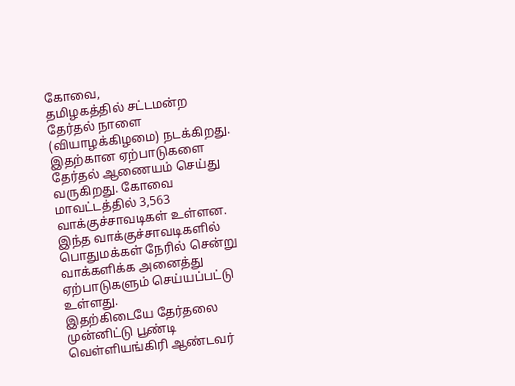கோவை,
தமிழகத்தில் சட்டமன்ற தேர்தல் நாளை (வியாழக்கிழமை) நடக்கிறது. இதற்கான ஏற்பாடுகளை தேர்தல் ஆணையம் செய்து வருகிறது. கோவை மாவட்டத்தில் 3,563 வாக்குச்சாவடிகள் உள்ளன. இந்த வாக்குச்சாவடிகளில் பொதுமக்கள் நேரில் சென்று வாக்களிக்க அனைத்து ஏற்பாடுகளும் செய்யப்பட்டு உள்ளது.
இதற்கிடையே தேர்தலை முன்னிட்டு பூண்டி வெள்ளியங்கிரி ஆண்டவர்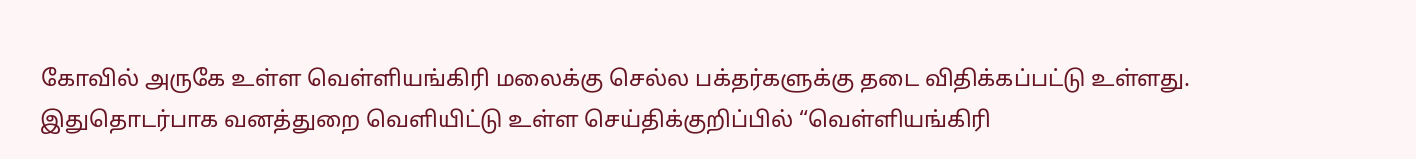கோவில் அருகே உள்ள வெள்ளியங்கிரி மலைக்கு செல்ல பக்தர்களுக்கு தடை விதிக்கப்பட்டு உள்ளது. இதுதொடர்பாக வனத்துறை வெளியிட்டு உள்ள செய்திக்குறிப்பில் “வெள்ளியங்கிரி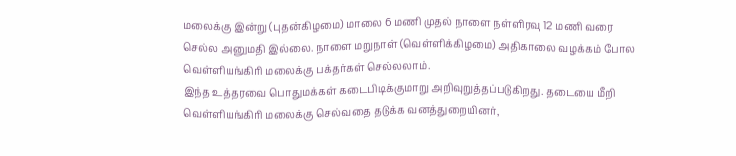மலைக்கு இன்று (புதன்கிழமை) மாலை 6 மணி முதல் நாளை நள்ளிரவு 12 மணி வரை செல்ல அனுமதி இல்லை. நாளை மறுநாள் (வெள்ளிக்கிழமை) அதிகாலை வழக்கம் போல வெள்ளியங்கிரி மலைக்கு பக்தர்கள் செல்லலாம்.
இந்த உத்தரவை பொதுமக்கள் கடைபிடிக்குமாறு அறிவுறுத்தப்படுகிறது. தடையை மீறி வெள்ளியங்கிரி மலைக்கு செல்வதை தடுக்க வனத்துறையினர்,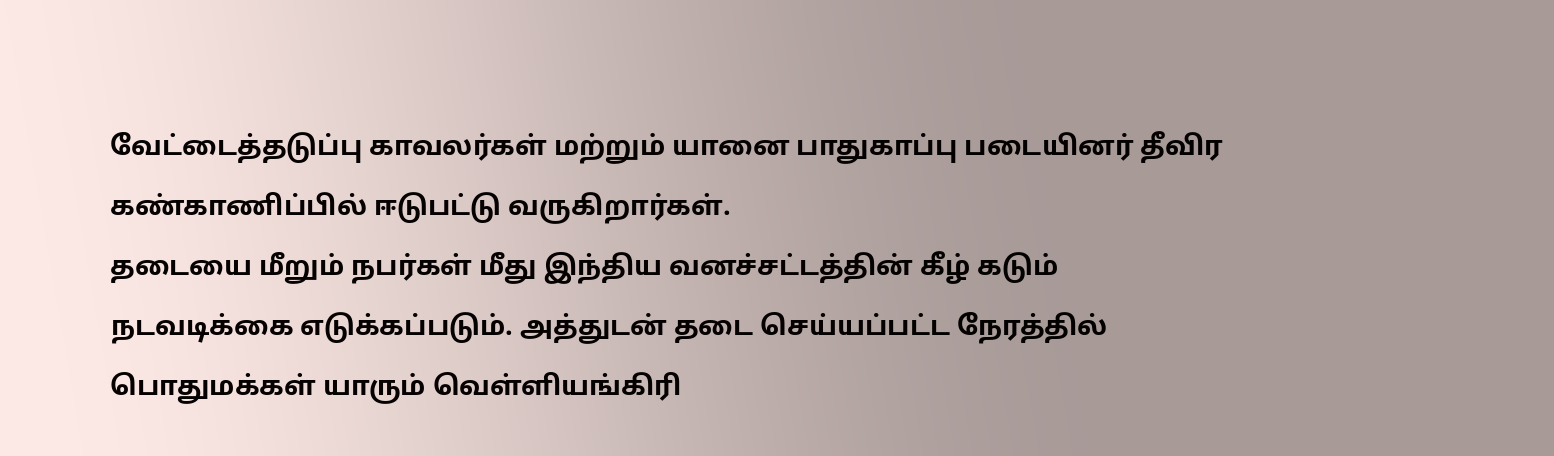வேட்டைத்தடுப்பு காவலர்கள் மற்றும் யானை பாதுகாப்பு படையினர் தீவிர கண்காணிப்பில் ஈடுபட்டு வருகிறார்கள்.
தடையை மீறும் நபர்கள் மீது இந்திய வனச்சட்டத்தின் கீழ் கடும் நடவடிக்கை எடுக்கப்படும். அத்துடன் தடை செய்யப்பட்ட நேரத்தில் பொதுமக்கள் யாரும் வெள்ளியங்கிரி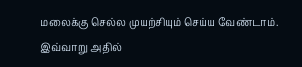மலைக்கு செல்ல முயற்சியும் செய்ய வேண்டாம். இவ்வாறு அதில்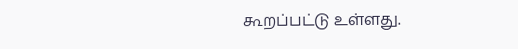கூறப்பட்டு உள்ளது.